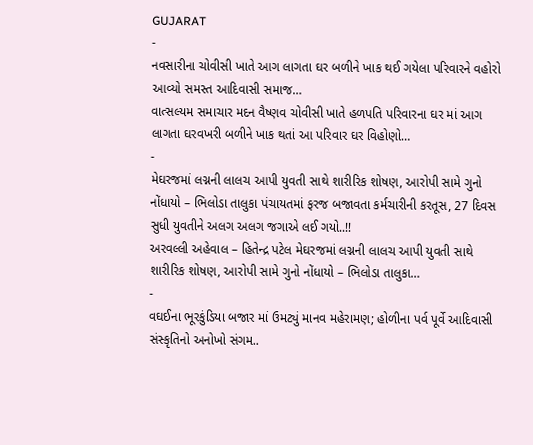GUJARAT
-
નવસારીના ચોવીસી ખાતે આગ લાગતા ઘર બળીને ખાક થઈ ગયેલા પરિવારને વહોરો આવ્યો સમસ્ત આદિવાસી સમાજ…
વાત્સલ્યમ સમાચાર મદન વૈષ્ણવ ચોવીસી ખાતે હળપતિ પરિવારના ઘર માં આગ લાગતા ઘરવખરી બળીને ખાક થતાં આ પરિવાર ઘર વિહોણો…
-
મેઘરજમાં લગ્નની લાલચ આપી યુવતી સાથે શારીરિક શોષણ, આરોપી સામે ગુનો નોંધાયો – ભિલોડા તાલુકા પંચાયતમાં ફરજ બજાવતા કર્મચારીની કરતૂસ, 27 દિવસ સુધી યુવતીને અલગ અલગ જગાએ લઈ ગયો..!!
અરવલ્લી અહેવાલ – હિતેન્દ્ર પટેલ મેઘરજમાં લગ્નની લાલચ આપી યુવતી સાથે શારીરિક શોષણ, આરોપી સામે ગુનો નોંધાયો – ભિલોડા તાલુકા…
-
વઘઈના ભૂરકુંડિયા બજાર માં ઉમટ્યું માનવ મહેરામણ; હોળીના પર્વ પૂર્વે આદિવાસી સંસ્કૃતિનો અનોખો સંગમ..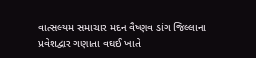વાત્સલ્યમ સમાચાર મદન વૈષ્ણવ ડાંગ જિલ્લાના પ્રવેશદ્વાર ગણાતા વઘઈ ખાતે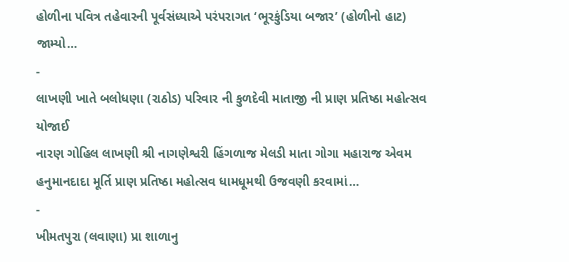હોળીના પવિત્ર તહેવારની પૂર્વસંધ્યાએ પરંપરાગત ‘ભૂરકુંડિયા બજાર’ (હોળીનો હાટ) જામ્યો…
-
લાખણી ખાતે બલોધણા (રાઠોડ) પરિવાર ની કુળદેવી માતાજી ની પ્રાણ પ્રતિષ્ઠા મહોત્સવ યોજાઈ
નારણ ગોહિલ લાખણી શ્રી નાગણેશ્વરી હિંગળાજ મેલડી માતા ગોગા મહારાજ એવમ હનુમાનદાદા મૂર્તિ પ્રાણ પ્રતિષ્ઠા મહોત્સવ ધામધૂમથી ઉજવણી કરવામાં…
-
ખીમતપુરા (લવાણા) પ્રા શાળાનુ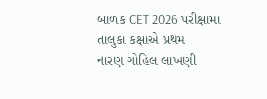બાળક CET 2026 પરીક્ષામા તાલુકા કક્ષાએ પ્રથમ
નારણ ગોહિલ લાખણી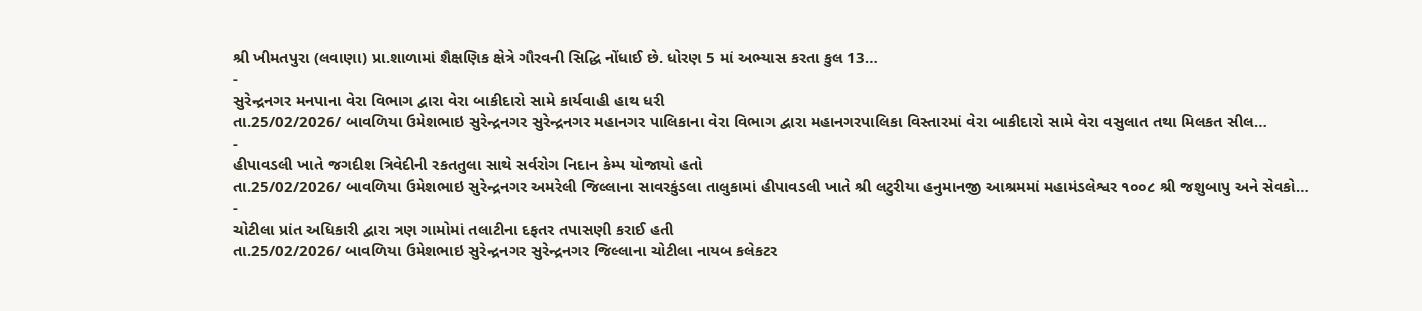શ્રી ખીમતપુરા (લવાણા) પ્રા.શાળામાં શૈક્ષણિક ક્ષેત્રે ગૌરવની સિદ્ધિ નોંધાઈ છે. ધોરણ 5 માં અભ્યાસ કરતા કુલ 13…
-
સુરેન્દ્રનગર મનપાના વેરા વિભાગ દ્વારા વેરા બાકીદારો સામે કાર્યવાહી હાથ ધરી
તા.25/02/2026/ બાવળિયા ઉમેશભાઇ સુરેન્દ્રનગર સુરેન્દ્રનગર મહાનગર પાલિકાના વેરા વિભાગ દ્વારા મહાનગરપાલિકા વિસ્તારમાં વેરા બાકીદારો સામે વેરા વસુલાત તથા મિલકત સીલ…
-
હીપાવડલી ખાતે જગદીશ ત્રિવેદીની રકતતુલા સાથે સર્વરોગ નિદાન કેમ્પ યોજાયો હતો
તા.25/02/2026/ બાવળિયા ઉમેશભાઇ સુરેન્દ્રનગર અમરેલી જિલ્લાના સાવરકુંડલા તાલુકામાં હીપાવડલી ખાતે શ્રી લટુરીયા હનુમાનજી આશ્રમમાં મહામંડલેશ્વર ૧૦૦૮ શ્રી જશુબાપુ અને સેવકો…
-
ચોટીલા પ્રાંત અધિકારી દ્વારા ત્રણ ગામોમાં તલાટીના દફતર તપાસણી કરાઈ હતી
તા.25/02/2026/ બાવળિયા ઉમેશભાઇ સુરેન્દ્રનગર સુરેન્દ્રનગર જિલ્લાના ચોટીલા નાયબ કલેકટર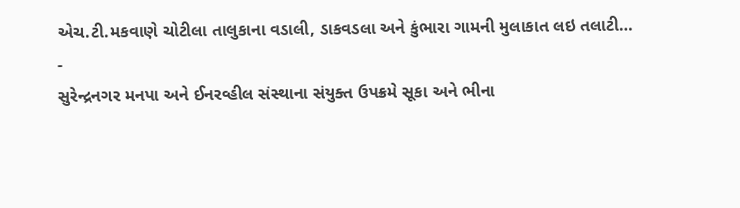એચ.ટી.મકવાણે ચોટીલા તાલુકાના વડાલી, ડાકવડલા અને કુંભારા ગામની મુલાકાત લઇ તલાટી…
-
સુરેન્દ્રનગર મનપા અને ઈનરવ્હીલ સંસ્થાના સંયુક્ત ઉપક્રમે સૂકા અને ભીના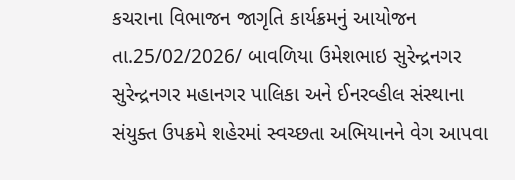કચરાના વિભાજન જાગૃતિ કાર્યક્રમનું આયોજન
તા.25/02/2026/ બાવળિયા ઉમેશભાઇ સુરેન્દ્રનગર સુરેન્દ્રનગર મહાનગર પાલિકા અને ઈનરવ્હીલ સંસ્થાના સંયુક્ત ઉપક્રમે શહેરમાં સ્વચ્છતા અભિયાનને વેગ આપવા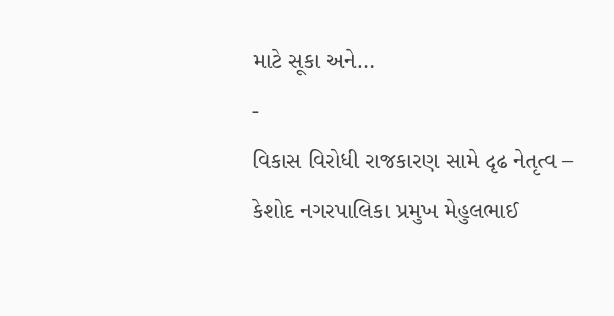માટે સૂકા અને…
-
વિકાસ વિરોધી રાજકારણ સામે દૃઢ નેતૃત્વ – કેશોદ નગરપાલિકા પ્રમુખ મેહુલભાઈ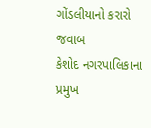ગોંડલીયાનો કરારો જવાબ
કેશોદ નગરપાલિકાના પ્રમુખ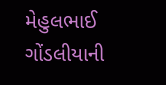મેહુલભાઈ ગોંડલીયાની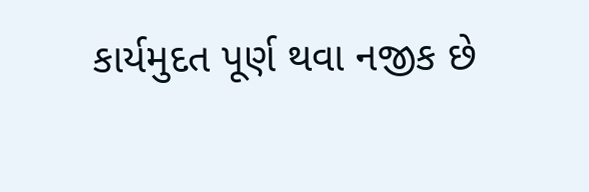કાર્યમુદત પૂર્ણ થવા નજીક છે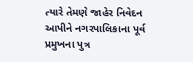ત્યારે તેમણે જાહેર નિવેદન આપીને નગરપાલિકાના પૂર્વ પ્રમુખના પુત્ર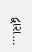દ્વારા…